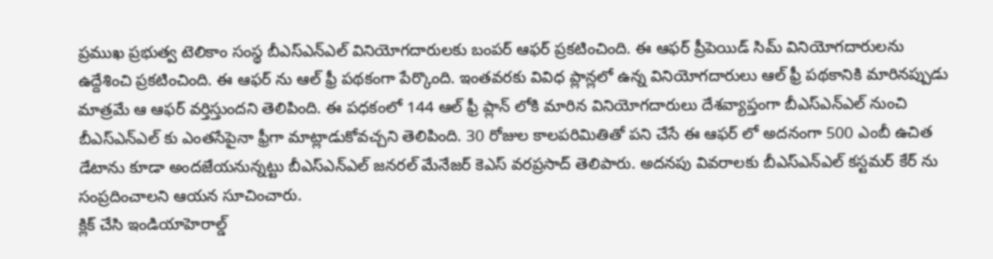ప్రముఖ ప్రభుత్వ టెలికాం సంస్థ బీఎస్ఎన్ఎల్ వినియోగదారులకు బంపర్ ఆఫర్ ప్రకటించింది. ఈ ఆఫర్ ప్రీపెయిడ్ సిమ్ వినియోగదారులను ఉద్దేశించి ప్రకటించింది. ఈ ఆఫర్ ను ఆల్ ఫ్రీ పథకంగా పేర్కొంది. ఇంతవరకు వివిధ ప్లాన్లలో ఉన్న వినియోగదారులు ఆల్ ఫ్రీ పథకానికి మారినప్పుడు మాత్రమే ఆ ఆఫర్ వర్తిస్తుందని తెలిపింది. ఈ పధకంలో 144 ఆల్ ఫ్రీ ప్లాన్ లోకి మారిన వినియోగదారులు దేశవ్యాప్తంగా బీఎస్ఎన్ఎల్ నుంచి బీఎస్ఎన్ఎల్ కు ఎంతసేపైనా ఫ్రీగా మాట్లాడుకోవచ్చని తెలిపింది. 30 రోజుల కాలపరిమితితో పని చేసే ఈ ఆఫర్ లో అదనంగా 500 ఎంబీ ఉచిత డేటాను కూడా అందజేయనున్నట్టు బీఎస్ఎన్ఎల్ జనరల్ మేనేజర్ కెఎస్ వరప్రసాద్ తెలిపారు. అదనపు వివరాలకు బీఎస్ఎన్ఎల్ కస్టమర్ కేర్ ను సంప్రదించాలని ఆయన సూచించారు.
క్లిక్ చేసి ఇండియాహెరాల్డ్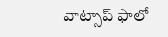వాట్సాప్ ఫాలో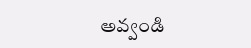అవ్వండి